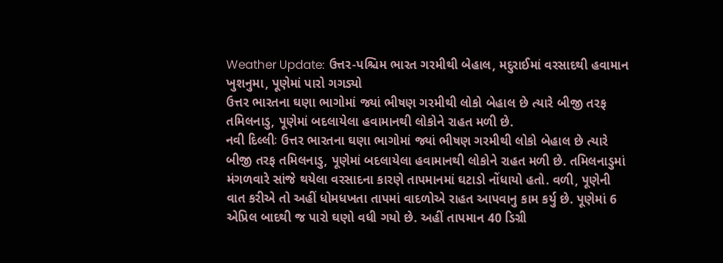Weather Update: ઉત્તર-પશ્ચિમ ભારત ગરમીથી બેહાલ, મદુરાઈમાં વરસાદથી હવામાન ખુશનુમા, પૂણેમાં પારો ગગડ્યો
ઉત્તર ભારતના ઘણા ભાગોમાં જ્યાં ભીષણ ગરમીથી લોકો બેહાલ છે ત્યારે બીજી તરફ તમિલનાડુ, પૂણેમાં બદલાયેલા હવામાનથી લોકોને રાહત મળી છે.
નવી દિલ્લીઃ ઉત્તર ભારતના ઘણા ભાગોમાં જ્યાં ભીષણ ગરમીથી લોકો બેહાલ છે ત્યારે બીજી તરફ તમિલનાડુ, પૂણેમાં બદલાયેલા હવામાનથી લોકોને રાહત મળી છે. તમિલનાડુમાં મંગળવારે સાંજે થયેલા વરસાદના કારણે તાપમાનમાં ઘટાડો નોંધાયો હતો. વળી, પૂણેની વાત કરીએ તો અહીં ધોમધખતા તાપમાં વાદળોએ રાહત આપવાનુ કામ કર્યુ છે. પૂણેમાં 6 એપ્રિલ બાદથી જ પારો ઘણો વધી ગયો છે. અહીં તાપમાન 40 ડિગ્રી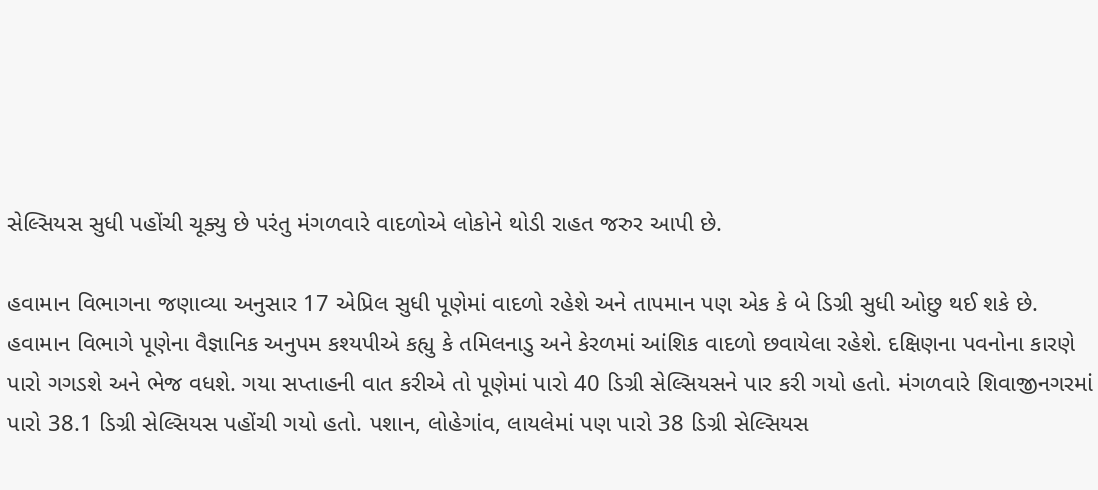સેલ્સિયસ સુધી પહોંચી ચૂક્યુ છે પરંતુ મંગળવારે વાદળોએ લોકોને થોડી રાહત જરુર આપી છે.

હવામાન વિભાગના જણાવ્યા અનુસાર 17 એપ્રિલ સુધી પૂણેમાં વાદળો રહેશે અને તાપમાન પણ એક કે બે ડિગ્રી સુધી ઓછુ થઈ શકે છે. હવામાન વિભાગે પૂણેના વૈજ્ઞાનિક અનુપમ કશ્યપીએ કહ્યુ કે તમિલનાડુ અને કેરળમાં આંશિક વાદળો છવાયેલા રહેશે. દક્ષિણના પવનોના કારણે પારો ગગડશે અને ભેજ વધશે. ગયા સપ્તાહની વાત કરીએ તો પૂણેમાં પારો 40 ડિગ્રી સેલ્સિયસને પાર કરી ગયો હતો. મંગળવારે શિવાજીનગરમાં પારો 38.1 ડિગ્રી સેલ્સિયસ પહોંચી ગયો હતો. પશાન, લોહેગાંવ, લાયલેમાં પણ પારો 38 ડિગ્રી સેલ્સિયસ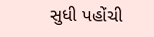સુધી પહોંચી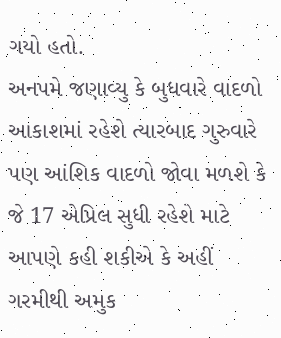ગયો હતો.
અનપમે જણાવ્યુ કે બુધવારે વાદળો આકાશમાં રહેશે ત્યારબાદ ગુરુવારે પણ આંશિક વાદળો જોવા મળશે કે જે 17 એપ્રિલ સુધી રહેશે માટે આપણે કહી શકીએ કે અહીં ગરમીથી અમુક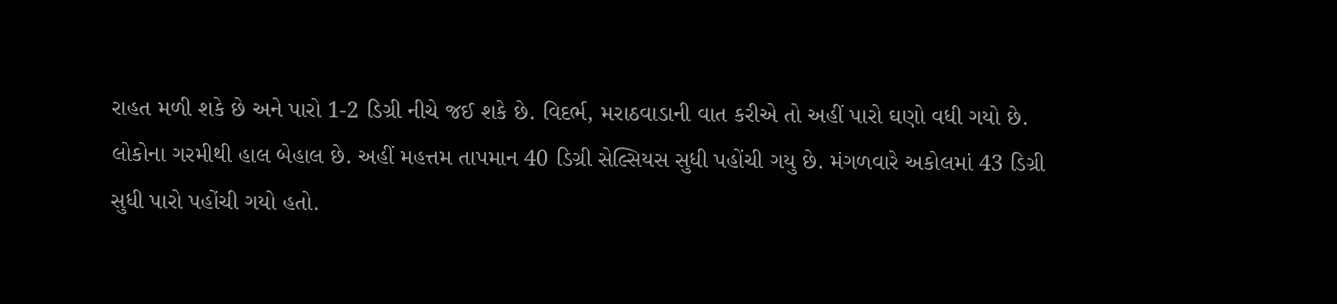રાહત મળી શકે છે અને પારો 1-2 ડિગ્રી નીચે જઈ શકે છે. વિદર્ભ, મરાઠવાડાની વાત કરીએ તો અહીં પારો ઘણો વધી ગયો છે. લોકોના ગરમીથી હાલ બેહાલ છે. અહીં મહત્તમ તાપમાન 40 ડિગ્રી સેલ્સિયસ સુધી પહોંચી ગયુ છે. મંગળવારે અકોલમાં 43 ડિગ્રી સુધી પારો પહોંચી ગયો હતો.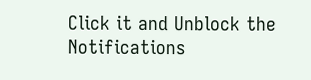Click it and Unblock the Notifications